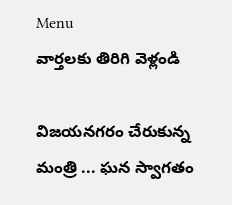Menu
వార్తలకు తిరిగి వెళ్లండి

విజయనగరం చేరుకున్న మంత్రి ... ఘన స్వాగతం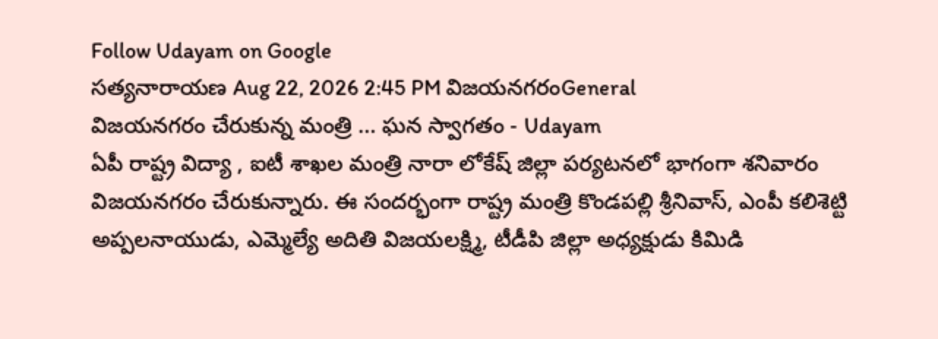Follow Udayam on Google
సత్యనారాయణ Aug 22, 2026 2:45 PM విజయనగరంGeneral
విజయనగరం చేరుకున్న మంత్రి ... ఘన స్వాగతం - Udayam
ఏపీ రాష్ట్ర విద్యా , ఐటీ శాఖల మంత్రి నారా లోకేష్‌ జిల్లా పర్యటనలో భాగంగా శనివారం విజయనగరం చేరుకున్నారు. ఈ సందర్భంగా రాష్ట్ర మంత్రి కొండపల్లి శ్రీనివాస్‌, ఎంపీ కలిశెట్టి అప్పలనాయుడు, ఎమ్మెల్యే అదితి విజయలక్ష్మి, టీడీపి జిల్లా అధ్యక్షుడు కిమిడి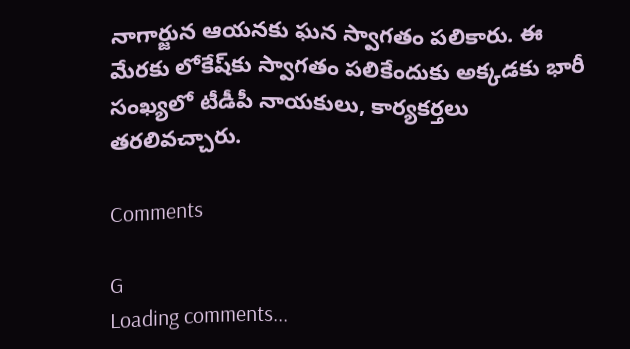నాగార్జున ఆయనకు ఘన స్వాగతం పలికారు. ఈ మేరకు లోకేష్‌కు స్వాగతం పలికేందుకు అక్కడకు భారీ సంఖ్యలో టీడీపీ నాయకులు, కార్యకర్తలు తరలివచ్చారు.

Comments

G
Loading comments...